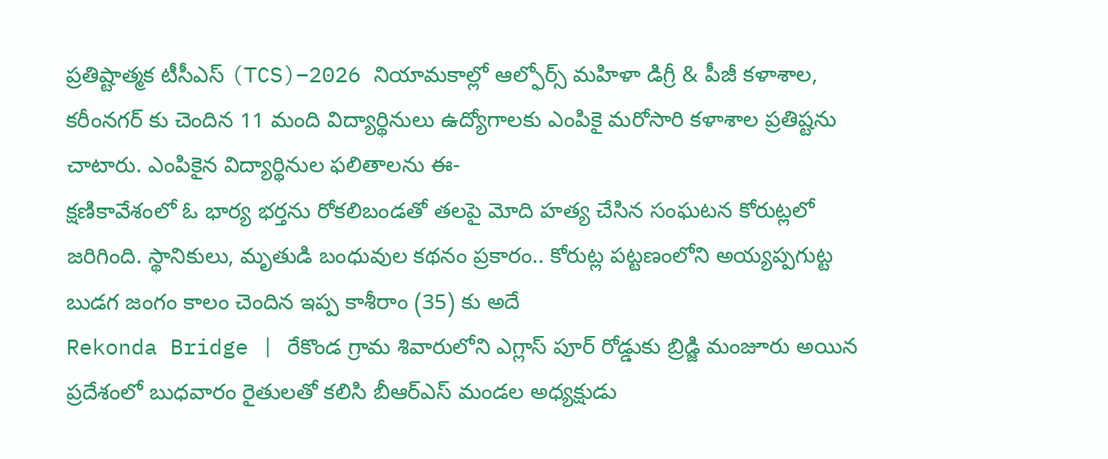ప్రతిష్టాత్మక టీసీఎస్ (TCS)–2026 నియామకాల్లో ఆల్ఫోర్స్ మహిళా డిగ్రీ & పీజీ కళాశాల, కరీంనగర్ కు చెందిన 11 మంది విద్యార్థినులు ఉద్యోగాలకు ఎంపికై మరోసారి కళాశాల ప్రతిష్టను చాటారు. ఎంపికైన విద్యార్థినుల ఫలితాలను ఈ-
క్షణికావేశంలో ఓ భార్య భర్తను రోకలిబండతో తలపై మోది హత్య చేసిన సంఘటన కోరుట్లలో జరిగింది. స్థానికులు, మృతుడి బంధువుల కథనం ప్రకారం.. కోరుట్ల పట్టణంలోని అయ్యప్పగుట్ట బుడగ జంగం కాలం చెందిన ఇప్ప కాశీరాం (35) కు అదే
Rekonda Bridge | రేకొండ గ్రామ శివారులోని ఎగ్లాస్ పూర్ రోడ్డుకు బ్రిడ్జి మంజూరు అయిన ప్రదేశంలో బుధవారం రైతులతో కలిసి బీఆర్ఎస్ మండల అధ్యక్షుడు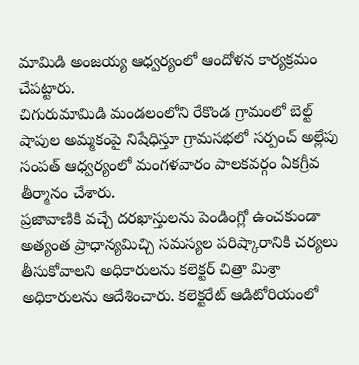మామిడి అంజయ్య ఆధ్వర్యంలో ఆందోళన కార్యక్రమం చేపట్టారు.
చిగురుమామిడి మండలంలోని రేకొండ గ్రామంలో బెల్ట్ షాపుల అమ్మకంపై నిషేధిస్తూ గ్రామసభలో సర్పంచ్ అల్లేపు సంపత్ ఆధ్వర్యంలో మంగళవారం పాలకవర్గం ఏకగ్రీవ తీర్మానం చేశారు.
ప్రజావాణికి వచ్చే దరఖాస్తులను పెండింగ్లో ఉంచకుండా అత్యంత ప్రాధాన్యమిచ్చి సమస్యల పరిష్కారానికి చర్యలు తీసుకోవాలని అధికారులను కలెక్టర్ చిత్రా మిశ్రా అధికారులను ఆదేశించారు. కలెక్టరేట్ ఆడిటోరియంలో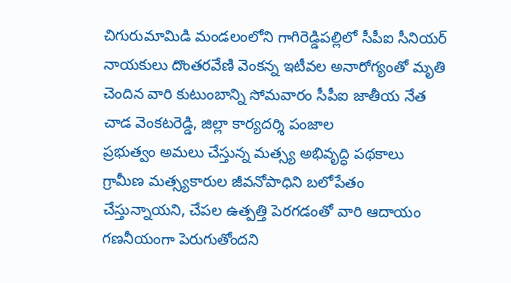చిగురుమామిడి మండలంలోని గాగిరెడ్డిపల్లిలో సీపీఐ సీనియర్ నాయకులు దొంతరవేణి వెంకన్న ఇటీవల అనారోగ్యంతో మృతి చెందిన వారి కుటుంబాన్ని సోమవారం సీపీఐ జాతీయ నేత చాడ వెంకటరెడ్డి, జిల్లా కార్యదర్శి పంజాల
ప్రభుత్వం అమలు చేస్తున్న మత్స్య అభివృద్ధి పథకాలు గ్రామీణ మత్స్యకారుల జీవనోపాధిని బలోపేతం చేస్తున్నాయని, చేపల ఉత్పత్తి పెరగడంతో వారి ఆదాయం గణనీయంగా పెరుగుతోందని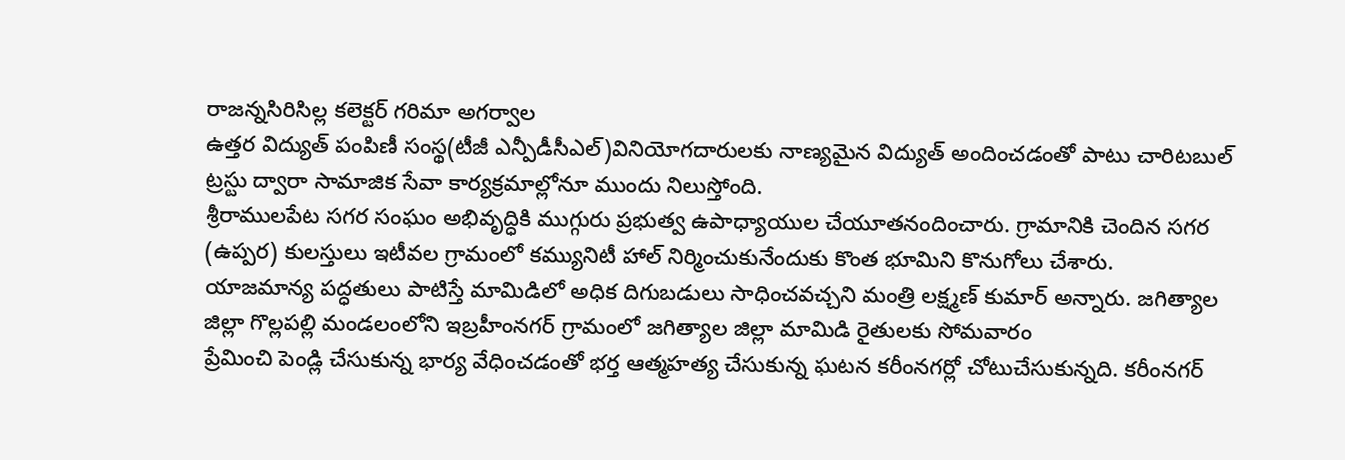రాజన్నసిరిసిల్ల కలెక్టర్ గరిమా అగర్వాల
ఉత్తర విద్యుత్ పంపిణీ సంస్థ(టీజీ ఎన్పీడీసీఎల్)వినియోగదారులకు నాణ్యమైన విద్యుత్ అందించడంతో పాటు చారిటబుల్ ట్రస్టు ద్వారా సామాజిక సేవా కార్యక్రమాల్లోనూ ముందు నిలుస్తోంది.
శ్రీరాములపేట సగర సంఘం అభివృద్ధికి ముగ్గురు ప్రభుత్వ ఉపాధ్యాయుల చేయూతనందించారు. గ్రామానికి చెందిన సగర (ఉప్పర) కులస్తులు ఇటీవల గ్రామంలో కమ్యునిటీ హాల్ నిర్మించుకునేందుకు కొంత భూమిని కొనుగోలు చేశారు.
యాజమాన్య పద్ధతులు పాటిస్తే మామిడిలో అధిక దిగుబడులు సాధించవచ్చని మంత్రి లక్ష్మణ్ కుమార్ అన్నారు. జగిత్యాల జిల్లా గొల్లపల్లి మండలంలోని ఇబ్రహీంనగర్ గ్రామంలో జగిత్యాల జిల్లా మామిడి రైతులకు సోమవారం
ప్రేమించి పెండ్లి చేసుకున్న భార్య వేధించడంతో భర్త ఆత్మహత్య చేసుకున్న ఘటన కరీంనగర్లో చోటుచేసుకున్నది. కరీంనగర్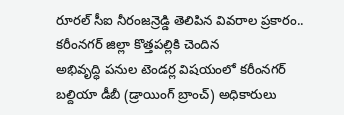రూరల్ సీఐ నీరంజన్రెడ్డి తెలిపిన వివరాల ప్రకారం.. కరీంనగర్ జిల్లా కొత్తపల్లికి చెందిన
అభివృద్ధి పనుల టెండర్ల విషయంలో కరీంనగర్ బల్దియా డీబీ (డ్రాయింగ్ బ్రాంచ్) అధికారులు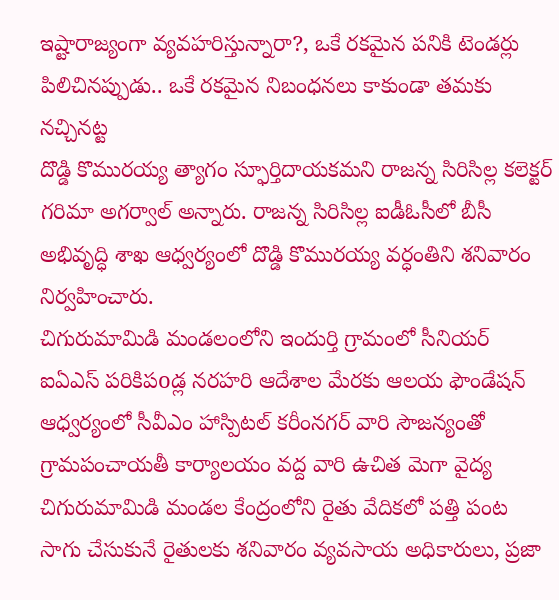ఇష్టారాజ్యంగా వ్యవహరిస్తున్నారా?, ఒకే రకమైన పనికి టెండర్లు పిలిచినప్పుడు.. ఒకే రకమైన నిబంధనలు కాకుండా తమకు నచ్చినట్ట
దొడ్డి కొమురయ్య త్యాగం స్ఫూర్తిదాయకమని రాజన్న సిరిసిల్ల కలెక్టర్ గరిమా అగర్వాల్ అన్నారు. రాజన్న సిరిసిల్ల ఐడీఓసీలో బీసీ అభివృద్ధి శాఖ ఆధ్వర్యంలో దొడ్డి కొమురయ్య వర్ధంతిని శనివారం నిర్వహించారు.
చిగురుమామిడి మండలంలోని ఇందుర్తి గ్రామంలో సీనియర్ ఐఏఎస్ పరికిపoడ్ల నరహరి ఆదేశాల మేరకు ఆలయ ఫౌండేషన్ ఆధ్వర్యంలో సీవీఎం హాస్పిటల్ కరీంనగర్ వారి సౌజన్యంతో గ్రామపంచాయతీ కార్యాలయం వద్ద వారి ఉచిత మెగా వైద్య
చిగురుమామిడి మండల కేంద్రంలోని రైతు వేదికలో పత్తి పంట సాగు చేసుకునే రైతులకు శనివారం వ్యవసాయ అధికారులు, ప్రజా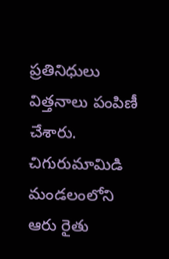ప్రతినిధులు విత్తనాలు పంపిణీ చేశారు. చిగురుమామిడి మండలంలోని ఆరు రైతు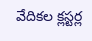వేదికల క్లస్టర్ల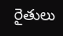రైతులు